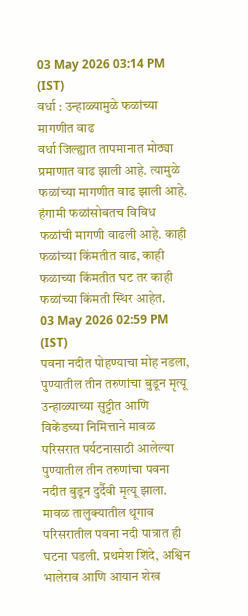03 May 2026 03:14 PM (IST)
वर्धा : उन्हाळ्यामुळे फळांच्या मागणीत वाढ
वर्धा जिल्ह्यात तापमानात मोठ्या प्रमाणात वाढ झाली आहे. त्यामुळे फळांच्या मागणीत वाढ झाली आहे. हंगामी फळांसोबतच विविध फळांची मागणी वाढली आहे. काही फळांच्या किंमतीत वाढ, काही फळाच्या किंमतीत घट तर काही फळांच्या किंमती स्थिर आहेत.
03 May 2026 02:59 PM (IST)
पवना नदीत पोहण्याचा मोह नडला, पुण्यातील तीन तरुणांचा बुडून मृत्यू
उन्हाळ्याच्या सुट्टीत आणि विकेंडच्या निमित्ताने मावळ परिसरात पर्यटनासाठी आलेल्या पुण्यातील तीन तरुणांचा पवना नदीत बुडून दुर्दैवी मृत्यू झाला. मावळ तालुक्यातील थूगाव परिसरातील पवना नदी पात्रात ही घटना घडली. प्रथमेश शिंदे, अश्विन भालेराव आणि आयान शेख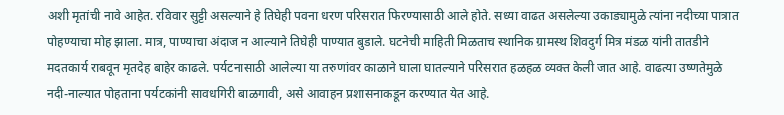अशी मृतांची नावे आहेत. रविवार सुट्टी असल्याने हे तिघेही पवना धरण परिसरात फिरण्यासाठी आले होते. सध्या वाढत असलेल्या उकाड्यामुळे त्यांना नदीच्या पात्रात पोहण्याचा मोह झाला. मात्र, पाण्याचा अंदाज न आल्याने तिघेही पाण्यात बुडाले. घटनेची माहिती मिळताच स्थानिक ग्रामस्थ शिवदुर्ग मित्र मंडळ यांनी तातडीने मदतकार्य राबवून मृतदेह बाहेर काढले. पर्यटनासाठी आलेल्या या तरुणांवर काळाने घाला घातल्याने परिसरात हळहळ व्यक्त केली जात आहे. वाढत्या उष्णतेमुळे नदी-नाल्यात पोहताना पर्यटकांनी सावधगिरी बाळगावी, असे आवाहन प्रशासनाकडून करण्यात येत आहे.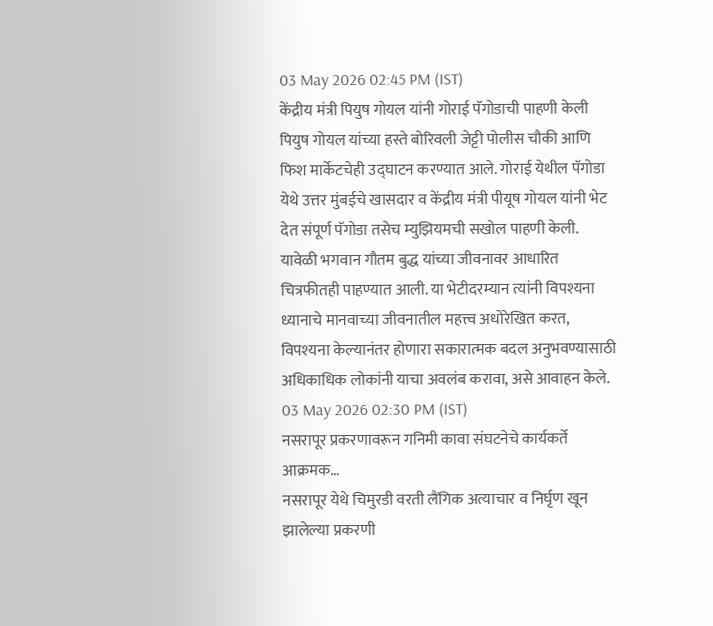03 May 2026 02:45 PM (IST)
केंद्रीय मंत्री पियुष गोयल यांनी गोराई पॅगोडाची पाहणी केली
पियुष गोयल यांच्या हस्ते बोरिवली जेट्टी पोलीस चौकी आणि फिश मार्केटचेही उद्घाटन करण्यात आले. गोराई येथील पॅगोडा येथे उत्तर मुंबईचे खासदार व केंद्रीय मंत्री पीयूष गोयल यांनी भेट देत संपूर्ण पॅगोडा तसेच म्युझियमची सखोल पाहणी केली. यावेळी भगवान गौतम बुद्ध यांच्या जीवनावर आधारित चित्रफीतही पाहण्यात आली. या भेटीदरम्यान त्यांनी विपश्यना ध्यानाचे मानवाच्या जीवनातील महत्त्व अधोरेखित करत, विपश्यना केल्यानंतर होणारा सकारात्मक बदल अनुभवण्यासाठी अधिकाधिक लोकांनी याचा अवलंब करावा, असे आवाहन केले.
03 May 2026 02:30 PM (IST)
नसरापूर प्रकरणावरून गनिमी कावा संघटनेचे कार्यकर्ते आक्रमक…
नसरापूर येथे चिमुरडी वरती लैंगिक अत्याचार व निर्घृण खून झालेल्या प्रकरणी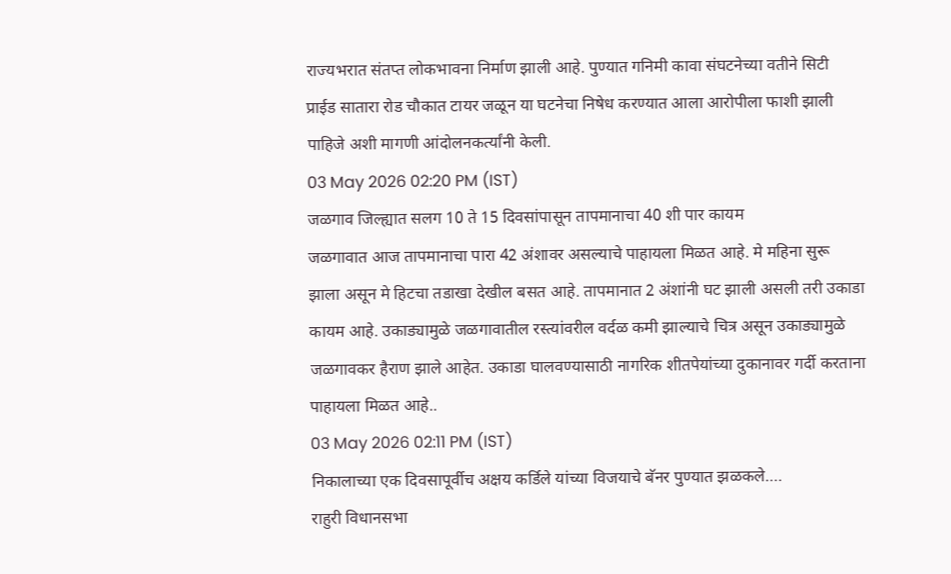राज्यभरात संतप्त लोकभावना निर्माण झाली आहे. पुण्यात गनिमी कावा संघटनेच्या वतीने सिटी प्राईड सातारा रोड चौकात टायर जळून या घटनेचा निषेध करण्यात आला आरोपीला फाशी झाली पाहिजे अशी मागणी आंदोलनकर्त्यांनी केली.
03 May 2026 02:20 PM (IST)
जळगाव जिल्ह्यात सलग 10 ते 15 दिवसांपासून तापमानाचा 40 शी पार कायम
जळगावात आज तापमानाचा पारा 42 अंशावर असल्याचे पाहायला मिळत आहे. मे महिना सुरू झाला असून मे हिटचा तडाखा देखील बसत आहे. तापमानात 2 अंशांनी घट झाली असली तरी उकाडा कायम आहे. उकाड्यामुळे जळगावातील रस्त्यांवरील वर्दळ कमी झाल्याचे चित्र असून उकाड्यामुळे जळगावकर हैराण झाले आहेत. उकाडा घालवण्यासाठी नागरिक शीतपेयांच्या दुकानावर गर्दी करताना पाहायला मिळत आहे..
03 May 2026 02:11 PM (IST)
निकालाच्या एक दिवसापूर्वीच अक्षय कर्डिले यांच्या विजयाचे बॅनर पुण्यात झळकले….
राहुरी विधानसभा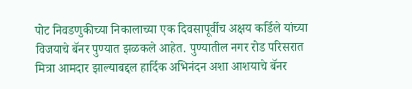पोट निवडणुकीच्या निकालाच्या एक दिवसापूर्वीच अक्षय कर्डिले यांच्या विजयाचे बॅनर पुण्यात झळकले आहेत. पुण्यातील नगर रोड परिसरात मित्रा आमदार झाल्याबद्दल हार्दिक अभिनंदन अशा आशयाचे बॅनर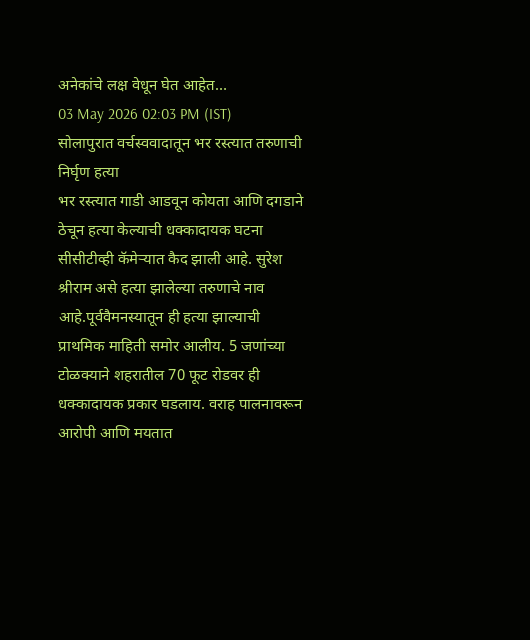अनेकांचे लक्ष वेधून घेत आहेत…
03 May 2026 02:03 PM (IST)
सोलापुरात वर्चस्ववादातून भर रस्त्यात तरुणाची निर्घृण हत्या
भर रस्त्यात गाडी आडवून कोयता आणि दगडाने ठेचून हत्या केल्याची धक्कादायक घटना सीसीटीव्ही कॅमेऱ्यात कैद झाली आहे. सुरेश श्रीराम असे हत्या झालेल्या तरुणाचे नाव आहे.पूर्ववैमनस्यातून ही हत्या झाल्याची प्राथमिक माहिती समोर आलीय. 5 जणांच्या टोळक्याने शहरातील 70 फूट रोडवर ही धक्कादायक प्रकार घडलाय. वराह पालनावरून आरोपी आणि मयतात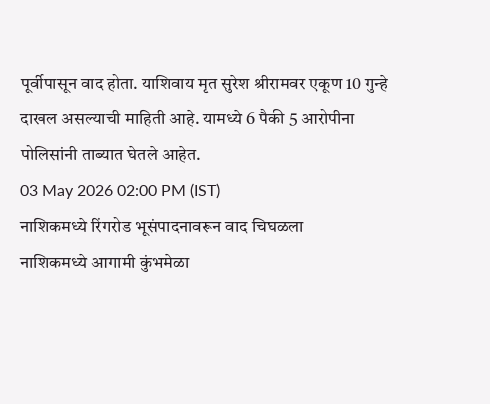पूर्वीपासून वाद होता. याशिवाय मृत सुरेश श्रीरामवर एकूण 10 गुन्हे दाखल असल्याची माहिती आहे. यामध्ये 6 पैकी 5 आरोपीना पोलिसांनी ताब्यात घेतले आहेत.
03 May 2026 02:00 PM (IST)
नाशिकमध्ये रिंगरोड भूसंपादनावरून वाद चिघळला
नाशिकमध्ये आगामी कुंभमेळा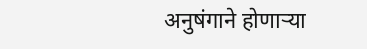अनुषंगाने होणाऱ्या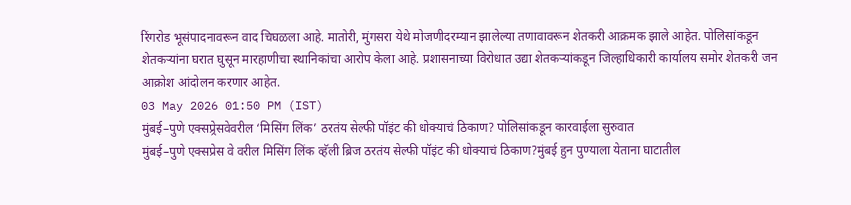रिंगरोड भूसंपादनावरून वाद चिघळला आहे. मातोरी, मुंगसरा येथे मोजणीदरम्यान झालेल्या तणावावरून शेतकरी आक्रमक झाले आहेत. पोलिसांकडून शेतकऱ्यांना घरात घुसून मारहाणीचा स्थानिकांचा आरोप केला आहे. प्रशासनाच्या विरोधात उद्या शेतकऱ्यांकडून जिल्हाधिकारी कार्यालय समोर शेतकरी जन आक्रोश आंदोलन करणार आहेत.
03 May 2026 01:50 PM (IST)
मुंबई–पुणे एक्सप्र्रेसवेवरील ‘मिसिंग लिंक’ ठरतंय सेल्फी पॉइंट की धोक्याचं ठिकाण? पोलिसांकडून कारवाईला सुरुवात
मुंबई–पुणे एक्सप्रेस वे वरील मिसिंग लिंक व्हॅली ब्रिज ठरतंय सेल्फी पॉइंट की धोक्याचं ठिकाण?मुंबई हुन पुण्याला येताना घाटातील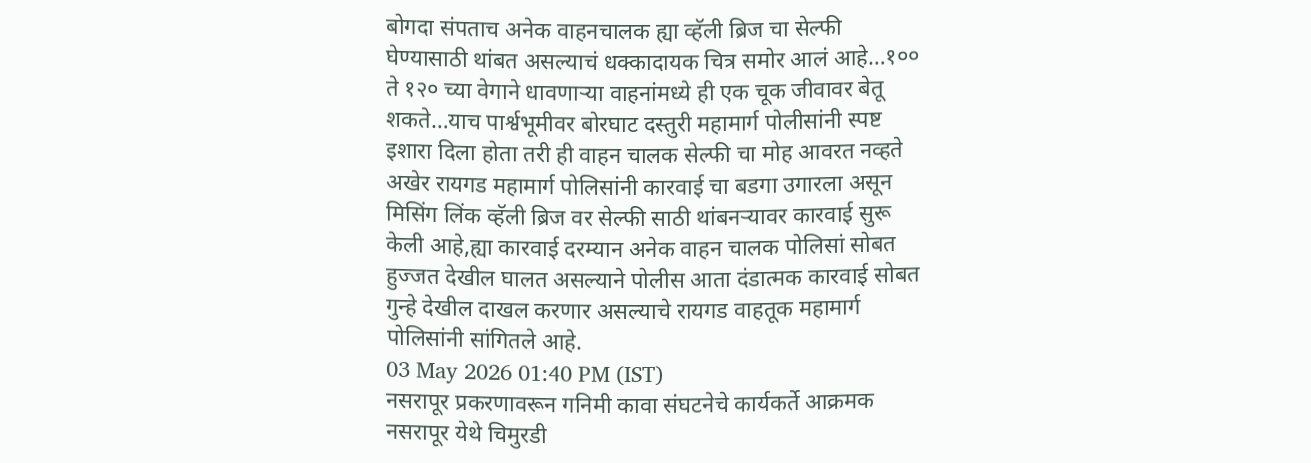बोगदा संपताच अनेक वाहनचालक ह्या व्हॅली ब्रिज चा सेल्फी घेण्यासाठी थांबत असल्याचं धक्कादायक चित्र समोर आलं आहे…१०० ते १२० च्या वेगाने धावणाऱ्या वाहनांमध्ये ही एक चूक जीवावर बेतू शकते…याच पार्श्वभूमीवर बोरघाट दस्तुरी महामार्ग पोलीसांनी स्पष्ट इशारा दिला होता तरी ही वाहन चालक सेल्फी चा मोह आवरत नव्हते अखेर रायगड महामार्ग पोलिसांनी कारवाई चा बडगा उगारला असून मिसिंग लिंक व्हॅली ब्रिज वर सेल्फी साठी थांबनऱ्यावर कारवाई सुरू केली आहे,ह्या कारवाई दरम्यान अनेक वाहन चालक पोलिसां सोबत हुज्जत देखील घालत असल्याने पोलीस आता दंडात्मक कारवाई सोबत गुन्हे देखील दाखल करणार असल्याचे रायगड वाहतूक महामार्ग पोलिसांनी सांगितले आहे.
03 May 2026 01:40 PM (IST)
नसरापूर प्रकरणावरून गनिमी कावा संघटनेचे कार्यकर्ते आक्रमक
नसरापूर येथे चिमुरडी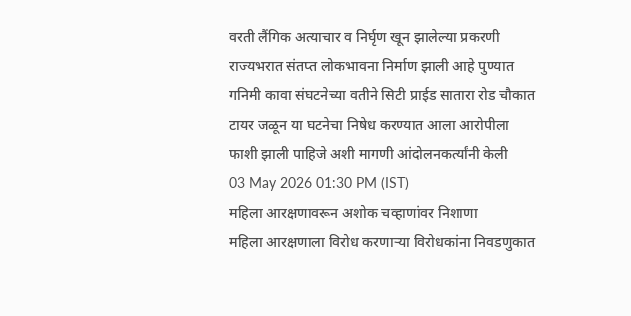वरती लैंगिक अत्याचार व निर्घृण खून झालेल्या प्रकरणी राज्यभरात संतप्त लोकभावना निर्माण झाली आहे पुण्यात गनिमी कावा संघटनेच्या वतीने सिटी प्राईड सातारा रोड चौकात टायर जळून या घटनेचा निषेध करण्यात आला आरोपीला फाशी झाली पाहिजे अशी मागणी आंदोलनकर्त्यांनी केली
03 May 2026 01:30 PM (IST)
महिला आरक्षणावरून अशोक चव्हाणांवर निशाणा
महिला आरक्षणाला विरोध करणाऱ्या विरोधकांना निवडणुकात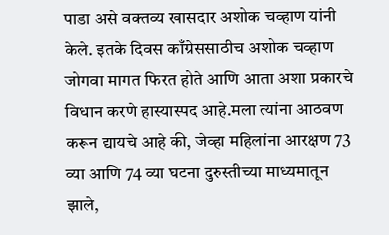पाडा असे वक्तव्य खासदार अशोक चव्हाण यांनी केले. इतके दिवस काँग्रेससाठीच अशोक चव्हाण जोगवा मागत फिरत होते आणि आता अशा प्रकारचे विधान करणे हास्यास्पद आहे.मला त्यांना आठवण करून द्यायचे आहे की, जेव्हा महिलांना आरक्षण 73 व्या आणि 74 व्या घटना दुरुस्तीच्या माध्यमातून झाले,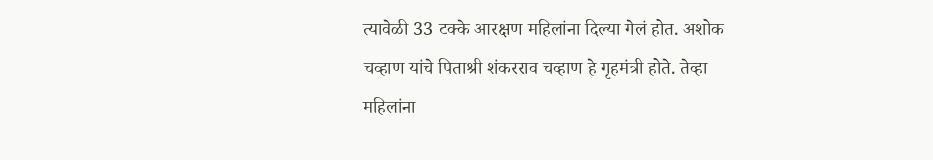त्यावेळी 33 टक्के आरक्षण महिलांना दिल्या गेलं होत. अशोक चव्हाण यांचे पिताश्री शंकरराव चव्हाण हे गृहमंत्री होते. तेव्हा महिलांना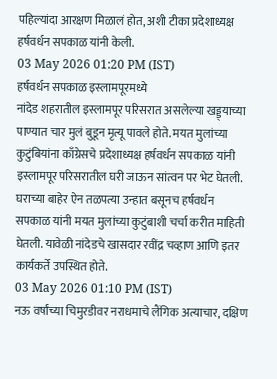पहिल्यांदा आरक्षण मिळालं होत, अशी टीका प्रदेशाध्यक्ष हर्षवर्धन सपकाळ यांनी केली.
03 May 2026 01:20 PM (IST)
हर्षवर्धन सपकाळ इस्लामपूरमध्ये
नांदेड शहरातील इस्लामपूर परिसरात असलेल्या खड्ड्याच्या पाण्यात चार मुलं बुडून मृत्यू पावले होते. मयत मुलांच्या कुटुंबियांना काँग्रेसचे प्रदेशाध्यक्ष हर्षवर्धन सपकाळ यांनी इस्लामपूर परिसरातील घरी जाऊन सांत्वन पर भेट घेतली. घराच्या बाहेर ऐन तळपत्या उन्हात बसूनच हर्षवर्धन सपकाळ यांनी मयत मुलांच्या कुटुंबाशी चर्चा करीत माहिती घेतली. यावेळी नांदेडचे खासदार रवींद्र चव्हाण आणि इतर कार्यकर्ते उपस्थित होते.
03 May 2026 01:10 PM (IST)
नऊ वर्षांच्या चिमुरडीवर नराधमाचे लैंगिक अत्याचार, दक्षिण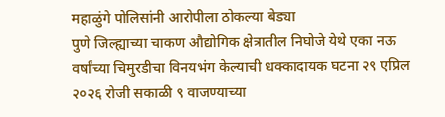महाळुंगे पोलिसांनी आरोपीला ठोकल्या बेड्या
पुणे जिल्ह्याच्या चाकण औद्योगिक क्षेत्रातील निघोजे येथे एका नऊ वर्षांच्या चिमुरडीचा विनयभंग केल्याची धक्कादायक घटना २९ एप्रिल २०२६ रोजी सकाळी ९ वाजण्याच्या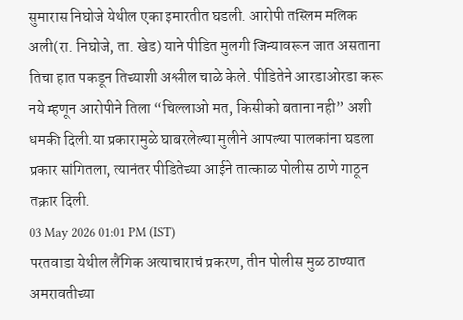सुमारास निघोजे येथील एका इमारतीत घडली. आरोपी तस्लिम मलिक अली(रा. निघोजे, ता. खेड) याने पीडित मुलगी जिन्यावरून जात असताना तिचा हात पकडून तिच्याशी अश्लील चाळे केले. पीडितेने आरडाओरडा करू नये म्हणून आरोपीने तिला “चिल्लाओ मत, किसीको बताना नही” अशी धमकी दिली.या प्रकारामुळे घाबरलेल्या मुलीने आपल्या पालकांना घडला प्रकार सांगितला, त्यानंतर पीडितेच्या आईने तात्काळ पोलीस ठाणे गाठून तक्रार दिली.
03 May 2026 01:01 PM (IST)
परतवाडा येथील लैंगिक अत्याचाराचं प्रकरण, तीन पोलीस मुळ ठाण्यात
अमरावतीच्या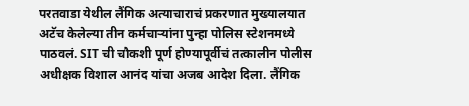परतवाडा येथील लैंगिक अत्याचाराचं प्रकरणात मुख्यालयात अटॅच केलेल्या तीन कर्मचाऱ्यांना पुन्हा पोलिस स्टेशनमध्ये पाठवलं. SIT ची चौकशी पूर्ण होण्यापूर्वीचं तत्कालीन पोलीस अधीक्षक विशाल आनंद यांचा अजब आदेश दिला. लैंगिक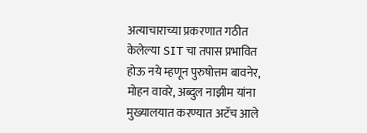अत्याचाराच्या प्रकरणात गठीत केलेल्या SIT चा तपास प्रभावित होऊ नये म्हणून पुरुषोत्तम बावनेर, मोहन वावरे, अब्दुल नाझीम यांना मुख्यालयात करण्यात अटॅच आले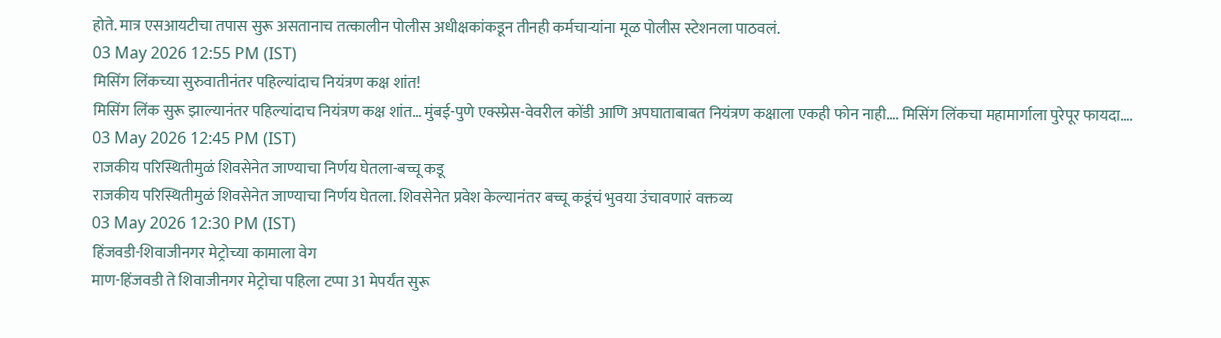होते. मात्र एसआयटीचा तपास सुरू असतानाच तत्कालीन पोलीस अधीक्षकांकडून तीनही कर्मचाऱ्यांना मूळ पोलीस स्टेशनला पाठवलं.
03 May 2026 12:55 PM (IST)
मिसिंग लिंकच्या सुरुवातीनंतर पहिल्यांदाच नियंत्रण कक्ष शांत!
मिसिंग लिंक सुरू झाल्यानंतर पहिल्यांदाच नियंत्रण कक्ष शांत… मुंबई-पुणे एक्स्प्रेस-वेवरील कोंडी आणि अपघाताबाबत नियंत्रण कक्षाला एकही फोन नाही…. मिसिंग लिंकचा महामार्गाला पुरेपूर फायदा….
03 May 2026 12:45 PM (IST)
राजकीय परिस्थितीमुळं शिवसेनेत जाण्याचा निर्णय घेतला-बच्चू कडू
राजकीय परिस्थितीमुळं शिवसेनेत जाण्याचा निर्णय घेतला. शिवसेनेत प्रवेश केल्यानंतर बच्चू कडूंचं भुवया उंचावणारं वक्तव्य
03 May 2026 12:30 PM (IST)
हिंजवडी-शिवाजीनगर मेट्रोच्या कामाला वेग
माण-हिंजवडी ते शिवाजीनगर मेट्रोचा पहिला टप्पा 31 मेपर्यंत सुरू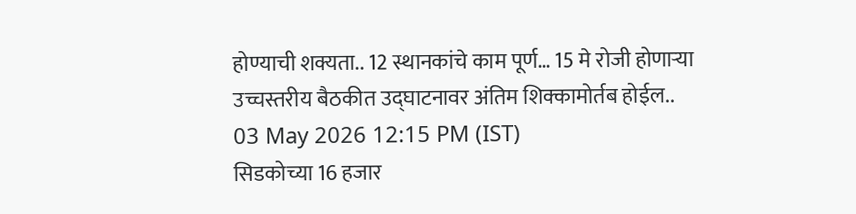होण्याची शक्यता.. 12 स्थानकांचे काम पूर्ण… 15 मे रोजी होणाऱ्या उच्चस्तरीय बैठकीत उद्घाटनावर अंतिम शिक्कामोर्तब होईल..
03 May 2026 12:15 PM (IST)
सिडकोच्या 16 हजार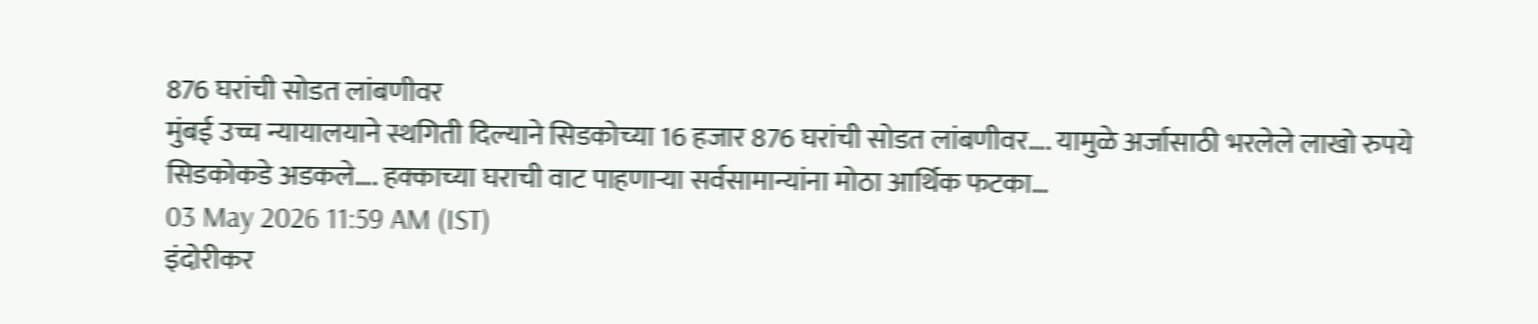876 घरांची सोडत लांबणीवर
मुंबई उच्च न्यायालयाने स्थगिती दिल्याने सिडकोच्या 16 हजार 876 घरांची सोडत लांबणीवर…. यामुळे अर्जासाठी भरलेले लाखो रुपये सिडकोकडे अडकले…. हक्काच्या घराची वाट पाहणाऱ्या सर्वसामान्यांना मोठा आर्थिक फटका…
03 May 2026 11:59 AM (IST)
इंदोरीकर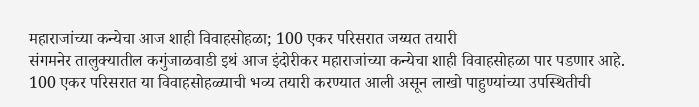महाराजांच्या कन्येचा आज शाही विवाहसोहळा; 100 एकर परिसरात जय्यत तयारी
संगमनेर तालुक्यातील कगुंजाळवाडी इथं आज इंदोरीकर महाराजांच्या कन्येचा शाही विवाहसोहळा पार पडणार आहे. 100 एकर परिसरात या विवाहसोहळ्याची भव्य तयारी करण्यात आली असून लाखो पाहुण्यांच्या उपस्थितीची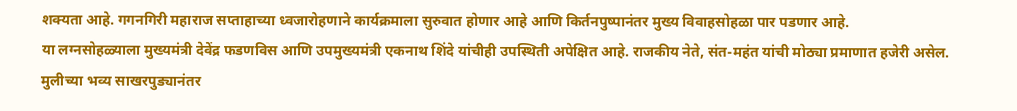शक्यता आहे. गगनगिरी महाराज सप्ताहाच्या ध्वजारोहणाने कार्यक्रमाला सुरुवात होणार आहे आणि किर्तनपुष्पानंतर मुख्य विवाहसोहळा पार पडणार आहे.
या लग्नसोहळ्याला मुख्यमंत्री देवेंद्र फडणविस आणि उपमुख्यमंत्री एकनाथ शिंदे यांचीही उपस्थिती अपेक्षित आहे. राजकीय नेते, संत-महंत यांची मोठ्या प्रमाणात हजेरी असेल. मुलीच्या भव्य साखरपुड्यानंतर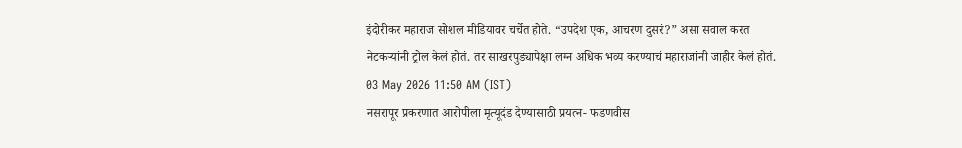इंदोरीकर महाराज सोशल मीडियावर चर्चेत होते. “उपदेश एक, आचरण दुसरं?” असा सवाल करत नेटकऱ्यांनी ट्रोल केलं होतं. तर साखरपुड्यापेक्षा लग्न अधिक भव्य करण्याचं महाराजांनी जाहीर केलं होतं.
03 May 2026 11:50 AM (IST)
नसरापूर प्रकरणात आरोपीला मृत्यूदंड देण्यासाठी प्रयत्न- फडणवीस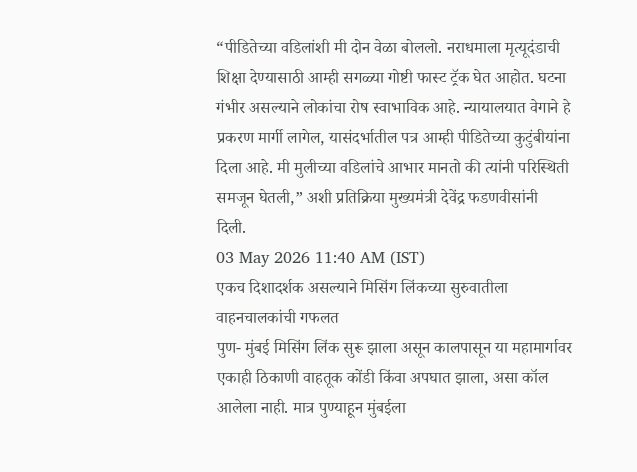“पीडितेच्या वडिलांशी मी दोन वेळा बोललो. नराधमाला मृत्यूदंडाची शिक्षा देण्यासाठी आम्ही सगळ्या गोष्टी फास्ट ट्रॅक घेत आहोत. घटना गंभीर असल्याने लोकांचा रोष स्वाभाविक आहे. न्यायालयात वेगाने हे प्रकरण मार्गी लागेल, यासंदर्भातील पत्र आम्ही पीडितेच्या कुटुंबीयांना दिला आहे. मी मुलीच्या वडिलांचे आभार मानतो की त्यांनी परिस्थिती समजून घेतली,” अशी प्रतिक्रिया मुख्यमंत्री देवेंद्र फडणवीसांनी दिली.
03 May 2026 11:40 AM (IST)
एकच दिशादर्शक असल्याने मिसिंग लिंकच्या सुरुवातीला वाहनचालकांची गफलत
पुण- मुंबई मिसिंग लिंक सुरू झाला असून कालपासून या महामार्गावर एकाही ठिकाणी वाहतूक कोंडी किंवा अपघात झाला, असा कॉल आलेला नाही. मात्र पुण्याहून मुंबईला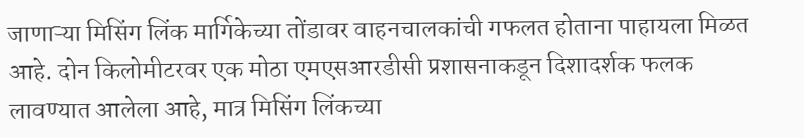जाणाऱ्या मिसिंग लिंक मार्गिकेच्या तोंडावर वाहनचालकांची गफलत होताना पाहायला मिळत आहे. दोन किलोमीटरवर एक मोठा एमएसआरडीसी प्रशासनाकडून दिशादर्शक फलक लावण्यात आलेला आहे, मात्र मिसिंग लिंकच्या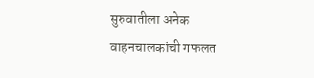सुरुवातीला अनेक वाहनचालकांची गफलत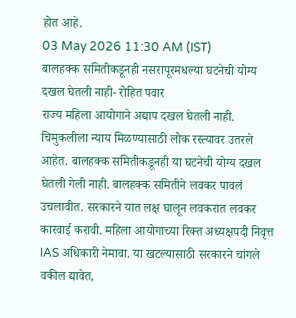होत आहे.
03 May 2026 11:30 AM (IST)
बालहक्क समितीकडूनही नसरापूरमधल्या घटनेची योग्य दखल घेतली नाही- रोहित पवार
राज्य महिला आयोगाने अद्याप दखल घेतली नाही. चिमुकलीला न्याय मिळण्यासाठी लोक रस्त्यावर उतरले आहेत. बालहक्क समितीकडूनही या घटनेची योग्य दखल घेतली गेली नाही. बालहक्क समितीने लवकर पावलं उचलावीत. सरकारने यात लक्ष घालून लवकरात लवकर कारवाई करावी. महिला आयोगाच्या रिक्त अध्यक्षपदी निवृत्त IAS अधिकारी नेमावा. या खटल्यासाठी सरकारने चांगले वकील द्यावेत,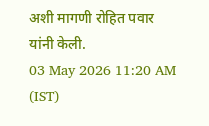अशी मागणी रोहित पवार यांनी केली.
03 May 2026 11:20 AM (IST)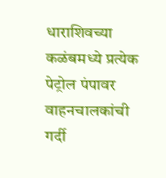धाराशिवच्या कळंबमध्ये प्रत्येक पेट्रोल पंपावर वाहनचालकांची गर्दी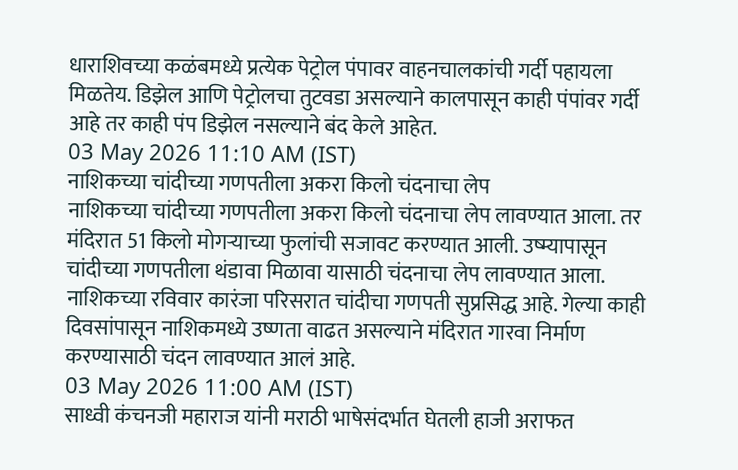धाराशिवच्या कळंबमध्ये प्रत्येक पेट्रोल पंपावर वाहनचालकांची गर्दी पहायला मिळतेय. डिझेल आणि पेट्रोलचा तुटवडा असल्याने कालपासून काही पंपांवर गर्दी आहे तर काही पंप डिझेल नसल्याने बंद केले आहेत.
03 May 2026 11:10 AM (IST)
नाशिकच्या चांदीच्या गणपतीला अकरा किलो चंदनाचा लेप
नाशिकच्या चांदीच्या गणपतीला अकरा किलो चंदनाचा लेप लावण्यात आला. तर मंदिरात 51 किलो मोगऱ्याच्या फुलांची सजावट करण्यात आली. उष्म्यापासून चांदीच्या गणपतीला थंडावा मिळावा यासाठी चंदनाचा लेप लावण्यात आला. नाशिकच्या रविवार कारंजा परिसरात चांदीचा गणपती सुप्रसिद्ध आहे. गेल्या काही दिवसांपासून नाशिकमध्ये उष्णता वाढत असल्याने मंदिरात गारवा निर्माण करण्यासाठी चंदन लावण्यात आलं आहे.
03 May 2026 11:00 AM (IST)
साध्वी कंचनजी महाराज यांनी मराठी भाषेसंदर्भात घेतली हाजी अराफत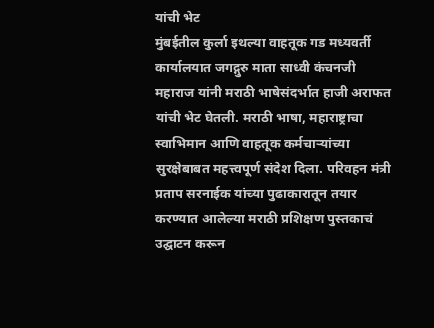यांची भेट
मुंबईतील कुर्ला इथल्या वाहतूक गड मध्यवर्ती कार्यालयात जगद्गुरु माता साध्वी कंचनजी महाराज यांनी मराठी भाषेसंदर्भात हाजी अराफत यांची भेट घेतली. मराठी भाषा, महाराष्ट्राचा स्वाभिमान आणि वाहतूक कर्मचाऱ्यांच्या सुरक्षेबाबत महत्त्वपूर्ण संदेश दिला. परिवहन मंत्री प्रताप सरनाईक यांच्या पुढाकारातून तयार करण्यात आलेल्या मराठी प्रशिक्षण पुस्तकाचं उद्घाटन करून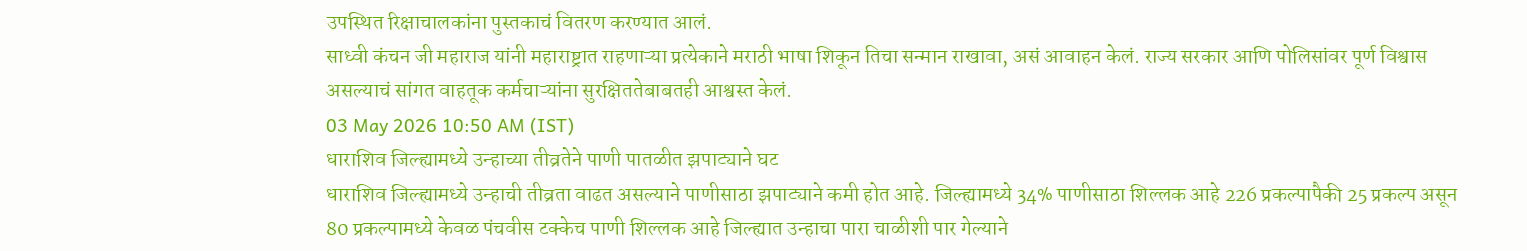उपस्थित रिक्षाचालकांना पुस्तकाचं वितरण करण्यात आलं.
साध्वी कंचन जी महाराज यांनी महाराष्ट्रात राहणाऱ्या प्रत्येकाने मराठी भाषा शिकून तिचा सन्मान राखावा, असं आवाहन केलं. राज्य सरकार आणि पोलिसांवर पूर्ण विश्वास असल्याचं सांगत वाहतूक कर्मचाऱ्यांना सुरक्षिततेबाबतही आश्वस्त केलं.
03 May 2026 10:50 AM (IST)
धाराशिव जिल्ह्यामध्ये उन्हाच्या तीव्रतेने पाणी पातळीत झपाट्याने घट
धाराशिव जिल्ह्यामध्ये उन्हाची तीव्रता वाढत असल्याने पाणीसाठा झपाट्याने कमी होत आहे. जिल्ह्यामध्ये 34% पाणीसाठा शिल्लक आहे 226 प्रकल्पापैकी 25 प्रकल्प असून 80 प्रकल्पामध्ये केवळ पंचवीस टक्केच पाणी शिल्लक आहे जिल्ह्यात उन्हाचा पारा चाळीशी पार गेल्याने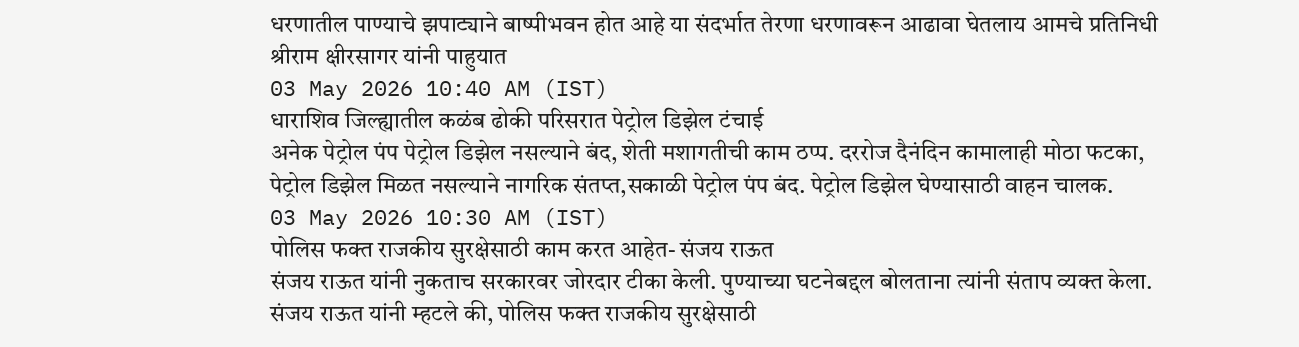धरणातील पाण्याचे झपाट्याने बाष्पीभवन होत आहे या संदर्भात तेरणा धरणावरून आढावा घेतलाय आमचे प्रतिनिधी श्रीराम क्षीरसागर यांनी पाहुयात
03 May 2026 10:40 AM (IST)
धाराशिव जिल्ह्यातील कळंब ढोकी परिसरात पेट्रोल डिझेल टंचाई
अनेक पेट्रोल पंप पेट्रोल डिझेल नसल्याने बंद, शेती मशागतीची काम ठप्प. दररोज दैनंदिन कामालाही मोठा फटका, पेट्रोल डिझेल मिळत नसल्याने नागरिक संतप्त,सकाळी पेट्रोल पंप बंद. पेट्रोल डिझेल घेण्यासाठी वाहन चालक.
03 May 2026 10:30 AM (IST)
पोलिस फक्त राजकीय सुरक्षेसाठी काम करत आहेत- संजय राऊत
संजय राऊत यांनी नुकताच सरकारवर जोरदार टीका केली. पुण्याच्या घटनेबद्दल बोलताना त्यांनी संताप व्यक्त केला. संजय राऊत यांनी म्हटले की, पोलिस फक्त राजकीय सुरक्षेसाठी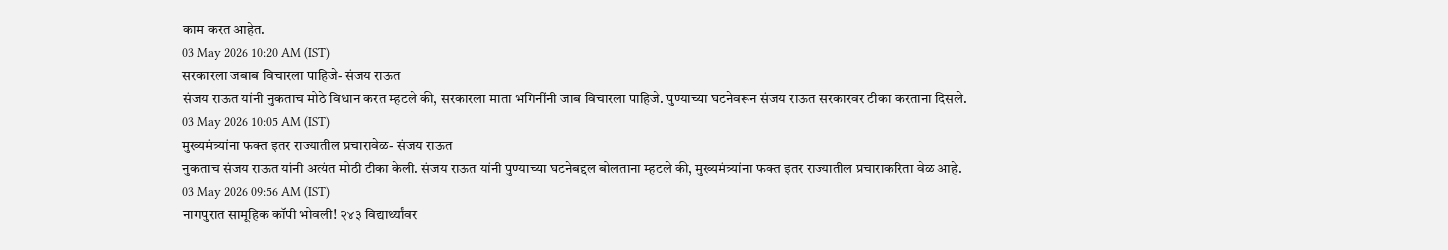काम करत आहेत.
03 May 2026 10:20 AM (IST)
सरकारला जबाब विचारला पाहिजे- संजय राऊत
संजय राऊत यांनी नुकताच मोठे विधान करत म्हटले की, सरकारला माता भगिनींनी जाब विचारला पाहिजे. पुण्याच्या घटनेवरून संजय राऊत सरकारवर टीका करताना दिसले.
03 May 2026 10:05 AM (IST)
मुख्यमंत्र्यांना फक्त इतर राज्यातील प्रचारावेळ- संजय राऊत
नुकताच संजय राऊत यांनी अत्यंत मोठी टीका केली. संजय राऊत यांनी पुण्याच्या घटनेबद्दल बोलताना म्हटले की, मुख्यमंत्र्यांना फक्त इतर राज्यातील प्रचाराकरिता वेळ आहे.
03 May 2026 09:56 AM (IST)
नागपुरात सामूहिक कॉपी भोवली! २४३ विद्यार्थ्यांवर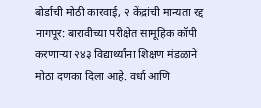बोर्डाची मोठी कारवाई, २ केंद्रांची मान्यता रद्द
नागपूर: बारावीच्या परीक्षेत सामूहिक कॉपी करणाऱ्या २४३ विद्यार्थ्यांना शिक्षण मंडळाने मोठा दणका दिला आहे. वर्धा आणि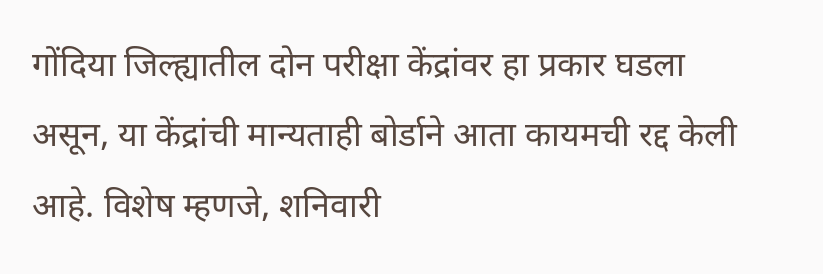गोंदिया जिल्ह्यातील दोन परीक्षा केंद्रांवर हा प्रकार घडला असून, या केंद्रांची मान्यताही बोर्डाने आता कायमची रद्द केली आहे. विशेष म्हणजे, शनिवारी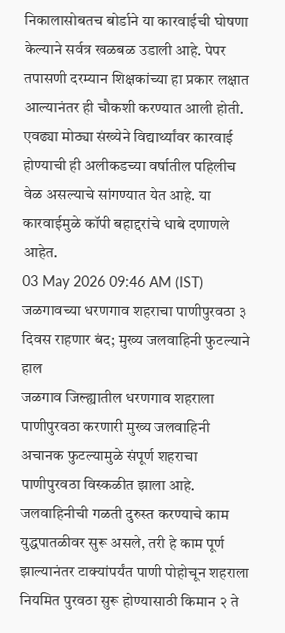निकालासोबतच बोर्डाने या कारवाईची घोषणा केल्याने सर्वत्र खळबळ उडाली आहे. पेपर तपासणी दरम्यान शिक्षकांच्या हा प्रकार लक्षात आल्यानंतर ही चौकशी करण्यात आली होती. एवढ्या मोठ्या संख्येने विद्यार्थ्यांवर कारवाई होण्याची ही अलीकडच्या वर्षातील पहिलीच वेळ असल्याचे सांगण्यात येत आहे. या कारवाईमुळे कॉपी बहाद्दरांचे धाबे दणाणले आहेत.
03 May 2026 09:46 AM (IST)
जळगावच्या धरणगाव शहराचा पाणीपुरवठा ३ दिवस राहणार बंद; मुख्य जलवाहिनी फुटल्याने हाल
जळगाव जिल्ह्यातील धरणगाव शहराला पाणीपुरवठा करणारी मुख्य जलवाहिनी अचानक फुटल्यामुळे संपूर्ण शहराचा पाणीपुरवठा विस्कळीत झाला आहे. जलवाहिनीची गळती दुरुस्त करण्याचे काम युद्धपातळीवर सुरू असले, तरी हे काम पूर्ण झाल्यानंतर टाक्यांपर्यंत पाणी पोहोचून शहराला नियमित पुरवठा सुरू होण्यासाठी किमान २ ते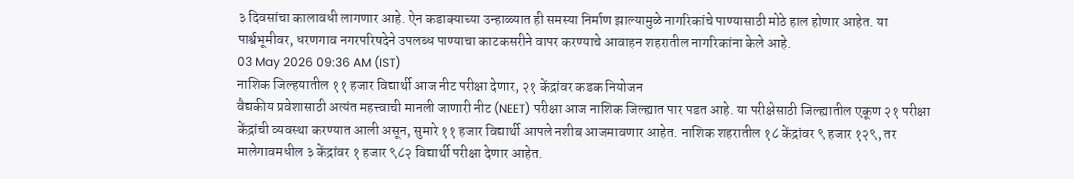३ दिवसांचा कालावधी लागणार आहे. ऐन कडाक्याच्या उन्हाळ्यात ही समस्या निर्माण झाल्यामुळे नागरिकांचे पाण्यासाठी मोठे हाल होणार आहेत. या पार्श्वभूमीवर, धरणगाव नगरपरिषदेने उपलब्ध पाण्याचा काटकसरीने वापर करण्याचे आवाहन शहरातील नागरिकांना केले आहे.
03 May 2026 09:36 AM (IST)
नाशिक जिल्हयातील ११ हजार विद्यार्थी आज नीट परीक्षा देणार, २१ केंद्रांवर कडक नियोजन
वैद्यकीय प्रवेशासाठी अत्यंत महत्त्वाची मानली जाणारी नीट (NEET) परीक्षा आज नाशिक जिल्ह्यात पार पडत आहे. या परीक्षेसाठी जिल्ह्यातील एकूण २१ परीक्षा केंद्रांची व्यवस्था करण्यात आली असून, सुमारे ११ हजार विद्यार्थी आपले नशीब आजमावणार आहेत. नाशिक शहरातील १८ केंद्रांवर ९ हजार १२९, तर मालेगावमधील ३ केंद्रांवर १ हजार ९८२ विद्यार्थी परीक्षा देणार आहेत.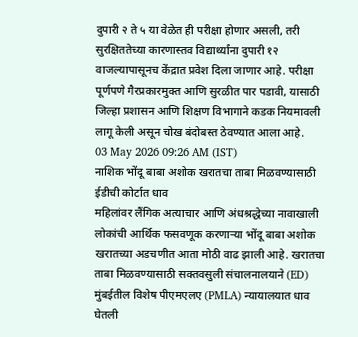दुपारी २ ते ५ या वेळेत ही परीक्षा होणार असली, तरी सुरक्षिततेच्या कारणास्तव विद्यार्थ्यांना दुपारी १२ वाजल्यापासूनच केंद्रात प्रवेश दिला जाणार आहे. परीक्षा पूर्णपणे गैरप्रकारमुक्त आणि सुरळीत पार पडावी, यासाठी जिल्हा प्रशासन आणि शिक्षण विभागाने कडक नियमावली लागू केली असून चोख बंदोबस्त ठेवण्यात आला आहे.
03 May 2026 09:26 AM (IST)
नाशिक भोंदू बाबा अशोक खरातचा ताबा मिळवण्यासाठी ईडीची कोर्टात धाव
महिलांवर लैंगिक अत्याचार आणि अंधश्रद्धेच्या नावाखाली लोकांची आर्थिक फसवणूक करणाऱ्या भोंदू बाबा अशोक खरातच्या अडचणीत आता मोठी वाढ झाली आहे. खरातचा ताबा मिळवण्यासाठी सक्तवसुली संचालनालयाने (ED) मुंबईतील विशेष पीएमएलए (PMLA) न्यायालयात धाव घेतली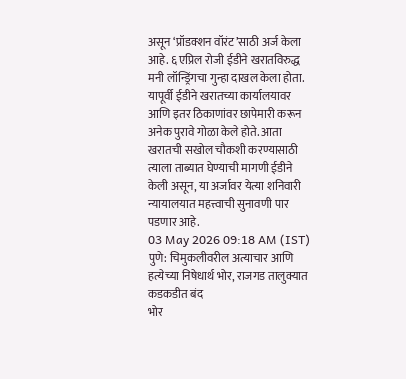असून ‘प्रॉडक्शन वॉरंट’साठी अर्ज केला आहे. ६ एप्रिल रोजी ईडीने खरातविरुद्ध मनी लॉन्ड्रिंगचा गुन्हा दाखल केला होता. यापूर्वी ईडीने खरातच्या कार्यालयावर आणि इतर ठिकाणांवर छापेमारी करून अनेक पुरावे गोळा केले होते. आता खरातची सखोल चौकशी करण्यासाठी त्याला ताब्यात घेण्याची मागणी ईडीने केली असून, या अर्जावर येत्या शनिवारी न्यायालयात महत्त्वाची सुनावणी पार पडणार आहे.
03 May 2026 09:18 AM (IST)
पुणे: चिमुकलीवरील अत्याचार आणि हत्येच्या निषेधार्थ भोर, राजगड तालुक्यात कडकडीत बंद
भोर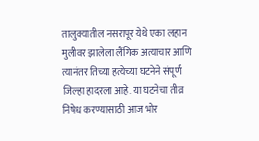तालुक्यातील नसरापूर येथे एका लहान मुलीवर झालेला लैंगिक अत्याचार आणि त्यानंतर तिच्या हत्येच्या घटनेने संपूर्ण जिल्हा हादरला आहे. या घटनेचा तीव्र निषेध करण्यासाठी आज भोर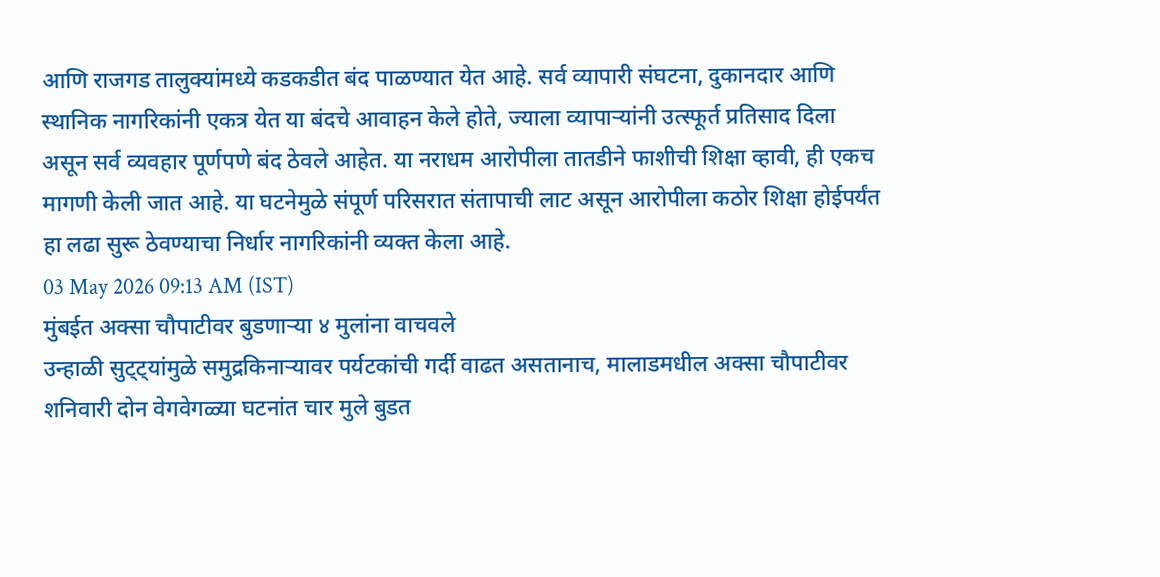आणि राजगड तालुक्यांमध्ये कडकडीत बंद पाळण्यात येत आहे. सर्व व्यापारी संघटना, दुकानदार आणि स्थानिक नागरिकांनी एकत्र येत या बंदचे आवाहन केले होते, ज्याला व्यापाऱ्यांनी उत्स्फूर्त प्रतिसाद दिला असून सर्व व्यवहार पूर्णपणे बंद ठेवले आहेत. या नराधम आरोपीला तातडीने फाशीची शिक्षा व्हावी, ही एकच मागणी केली जात आहे. या घटनेमुळे संपूर्ण परिसरात संतापाची लाट असून आरोपीला कठोर शिक्षा होईपर्यंत हा लढा सुरू ठेवण्याचा निर्धार नागरिकांनी व्यक्त केला आहे.
03 May 2026 09:13 AM (IST)
मुंबईत अक्सा चौपाटीवर बुडणाऱ्या ४ मुलांना वाचवले
उन्हाळी सुट्ट्यांमुळे समुद्रकिनाऱ्यावर पर्यटकांची गर्दी वाढत असतानाच, मालाडमधील अक्सा चौपाटीवर शनिवारी दोन वेगवेगळ्या घटनांत चार मुले बुडत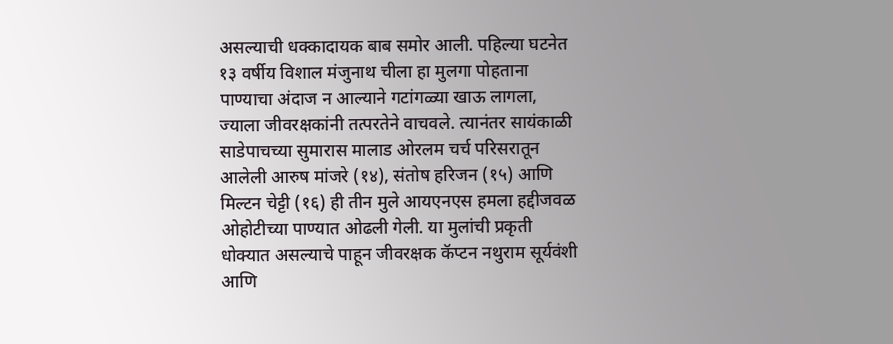असल्याची धक्कादायक बाब समोर आली. पहिल्या घटनेत १३ वर्षीय विशाल मंजुनाथ चीला हा मुलगा पोहताना पाण्याचा अंदाज न आल्याने गटांगळ्या खाऊ लागला, ज्याला जीवरक्षकांनी तत्परतेने वाचवले. त्यानंतर सायंकाळी साडेपाचच्या सुमारास मालाड ओरलम चर्च परिसरातून आलेली आरुष मांजरे (१४), संतोष हरिजन (१५) आणि मिल्टन चेट्टी (१६) ही तीन मुले आयएनएस हमला हद्दीजवळ ओहोटीच्या पाण्यात ओढली गेली. या मुलांची प्रकृती धोक्यात असल्याचे पाहून जीवरक्षक कॅप्टन नथुराम सूर्यवंशी आणि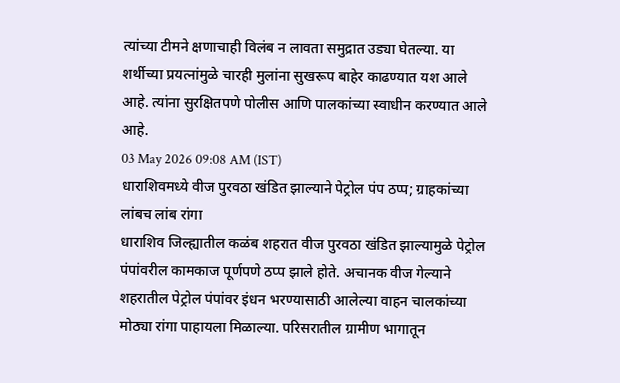त्यांच्या टीमने क्षणाचाही विलंब न लावता समुद्रात उड्या घेतल्या. या शर्थीच्या प्रयत्नांमुळे चारही मुलांना सुखरूप बाहेर काढण्यात यश आले आहे. त्यांना सुरक्षितपणे पोलीस आणि पालकांच्या स्वाधीन करण्यात आले आहे.
03 May 2026 09:08 AM (IST)
धाराशिवमध्ये वीज पुरवठा खंडित झाल्याने पेट्रोल पंप ठप्प; ग्राहकांच्या लांबच लांब रांगा
धाराशिव जिल्ह्यातील कळंब शहरात वीज पुरवठा खंडित झाल्यामुळे पेट्रोल पंपांवरील कामकाज पूर्णपणे ठप्प झाले होते. अचानक वीज गेल्याने शहरातील पेट्रोल पंपांवर इंधन भरण्यासाठी आलेल्या वाहन चालकांच्या मोठ्या रांगा पाहायला मिळाल्या. परिसरातील ग्रामीण भागातून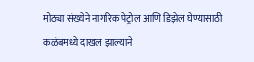मोठ्या संख्येने नागरिक पेट्रोल आणि डिझेल घेण्यासाठी कळंबमध्ये दाखल झाल्याने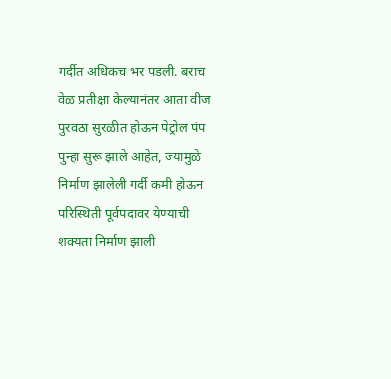गर्दीत अधिकच भर पडली. बराच वेळ प्रतीक्षा केल्यानंतर आता वीज पुरवठा सुरळीत होऊन पेट्रोल पंप पुन्हा सुरू झाले आहेत, ज्यामुळे निर्माण झालेली गर्दी कमी होऊन परिस्थिती पूर्वपदावर येण्याची शक्यता निर्माण झाली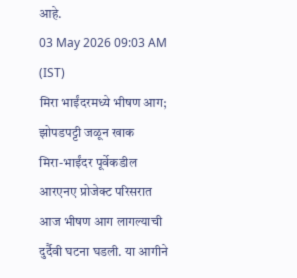आहे.
03 May 2026 09:03 AM (IST)
मिरा भाईंदरमध्ये भीषण आग; झोपडपट्टी जळून खाक
मिरा-भाईंदर पूर्वेकडील आरएनए प्रोजेक्ट परिसरात आज भीषण आग लागल्याची दुर्दैवी घटना घडली. या आगीने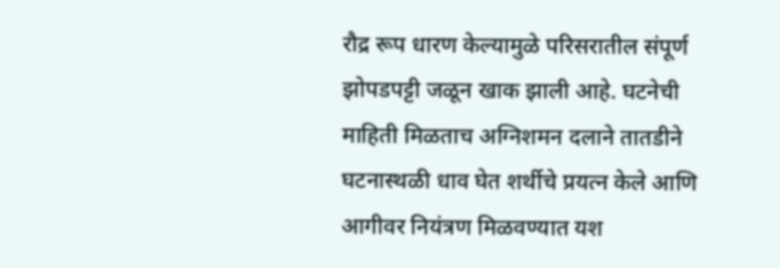रौद्र रूप धारण केल्यामुळे परिसरातील संपूर्ण झोपडपट्टी जळून खाक झाली आहे. घटनेची माहिती मिळताच अग्निशमन दलाने तातडीने घटनास्थळी धाव घेत शर्थीचे प्रयत्न केले आणि आगीवर नियंत्रण मिळवण्यात यश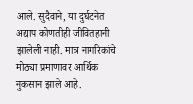आले. सुदैवाने, या दुर्घटनेत अद्याप कोणतीही जीवितहानी झालेली नाही. मात्र नागरिकांचे मोठ्या प्रमाणावर आर्थिक नुकसान झाले आहे.